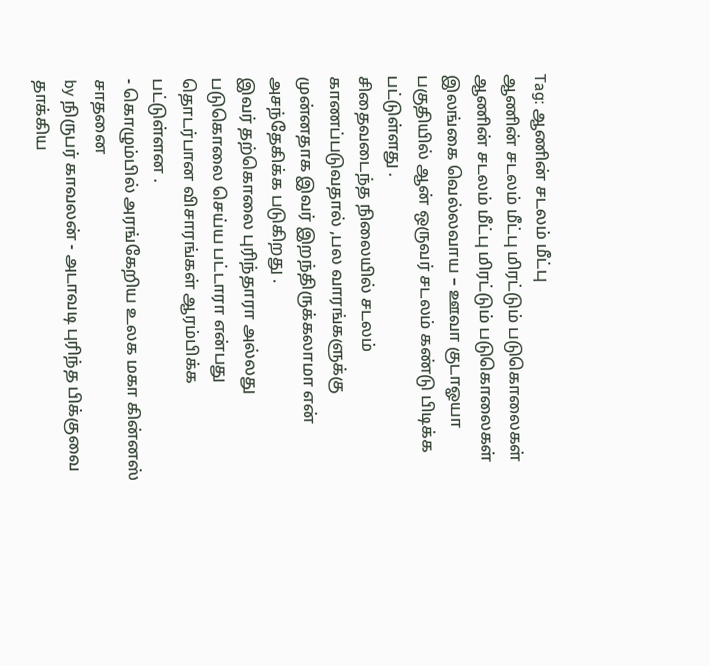Tag: ஆணின் சடலம் மீட்பு
ஆணின் சடலம் மீட்பு மிரட்டும் படுகொலைகள்
ஆணின் சடலம் மீட்பு மிரட்டும் படுகொலைகள்
இலங்கை வெல்லவாய – ஊவா குடாஓயா பகுதியில் ஆன் ஒருவர் சடலம் கண்டு பிடிக்க பட்டுள்ளது .
சிதைவடைந்த நிலையில் சடலம் காணப்படுவதால் ,பல வாரங்களுக்கு முன்னதாக இவர் இறந்திருக்கலாமா என் அசந்தேகிக்க படுகிறது .
இவர் தற்கொலை புரிந்தாரா அல்லது படுகொலை செய்ய பட்டாரா என்பது தொடர்பான விசாரங்கள் ஆரம்பிக்க பட்டுள்ளன .
- கொழும்பில் அரங்கேறிய உலக மகா கின்னஸ் சாதனை
by நிருபர் காவலன் - அடாவடி புரிந்த பிக்குவை தாக்கிய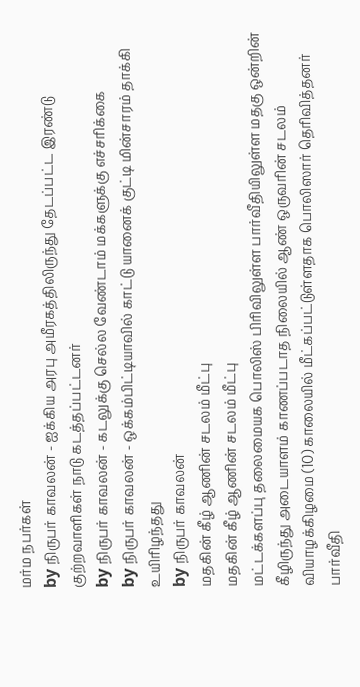மர்ம நபர்கள்
by நிருபர் காவலன் - ஐக்கிய அரபு அமீரகத்திலிருந்து தேடப்பட்ட இரண்டு குற்றவாளிகள் நாடு கடத்தப்பட்டனர்
by நிருபர் காவலன் - கடலுக்கு செல்ல வேண்டாம் மக்களுக்கு எச்சரிக்கை
by நிருபர் காவலன் - ஒக்கம்பிட்டியாவில் காட்டு யானைக் குட்டி மின்சாரம் தாக்கி உயிரிழந்தது
by நிருபர் காவலன்
மதகின் கீழ் ஆணின் சடலம் மீட்பு
மதகின் கீழ் ஆணின் சடலம் மீட்பு
மட்டக்களப்பு தலைமையக பொலிஸ் பிரிவிலுள்ள பார்வீதியிலுள்ள மதகு ஒன்றின் கீழிருந்து அடையாளம் காணப்படாத நிலையில் ஆண் ஒருவரின் சடலம் வியாழக்கிழமை (10) காலையில் மீட்கப்பட்டுள்ளதாக பொலிஸார் தெரிவித்தனர்
பார்வீதி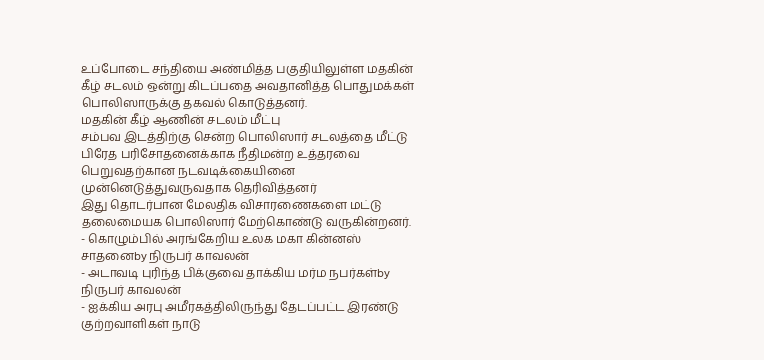உப்போடை சந்தியை அண்மித்த பகுதியிலுள்ள மதகின் கீழ் சடலம் ஒன்று கிடப்பதை அவதானித்த பொதுமக்கள் பொலிஸாருக்கு தகவல் கொடுத்தனர்.
மதகின் கீழ் ஆணின் சடலம் மீட்பு
சம்பவ இடத்திற்கு சென்ற பொலிஸார் சடலத்தை மீட்டு பிரேத பரிசோதனைக்காக நீதிமன்ற உத்தரவை பெறுவதற்கான நடவடிக்கையினை முன்னெடுத்துவருவதாக தெரிவித்தனர்
இது தொடர்பான மேலதிக விசாரணைகளை மட்டு தலைமையக பொலிஸார் மேற்கொண்டு வருகின்றனர்.
- கொழும்பில் அரங்கேறிய உலக மகா கின்னஸ் சாதனைby நிருபர் காவலன்
- அடாவடி புரிந்த பிக்குவை தாக்கிய மர்ம நபர்கள்by நிருபர் காவலன்
- ஐக்கிய அரபு அமீரகத்திலிருந்து தேடப்பட்ட இரண்டு குற்றவாளிகள் நாடு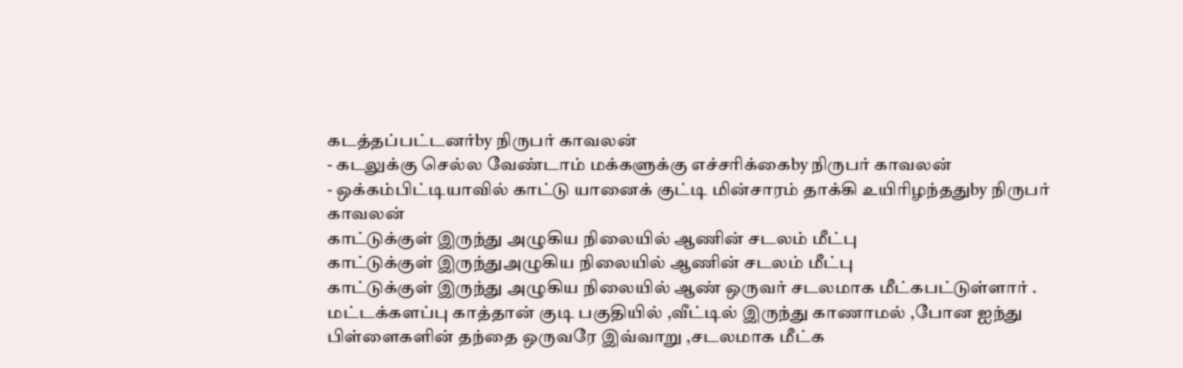கடத்தப்பட்டனர்by நிருபர் காவலன்
- கடலுக்கு செல்ல வேண்டாம் மக்களுக்கு எச்சரிக்கைby நிருபர் காவலன்
- ஒக்கம்பிட்டியாவில் காட்டு யானைக் குட்டி மின்சாரம் தாக்கி உயிரிழந்ததுby நிருபர் காவலன்
காட்டுக்குள் இருந்து அழுகிய நிலையில் ஆணின் சடலம் மீட்பு
காட்டுக்குள் இருந்துஅழுகிய நிலையில் ஆணின் சடலம் மீட்பு
காட்டுக்குள் இருந்து அழுகிய நிலையில் ஆண் ஒருவர் சடலமாக மீட்கபட்டுள்ளார் .
மட்டக்களப்பு காத்தான் குடி பகுதியில் ,வீட்டில் இருந்து காணாமல் ,போன ஐந்து பிள்ளைகளின் தந்தை ஒருவரே இவ்வாறு ,சடலமாக மீட்க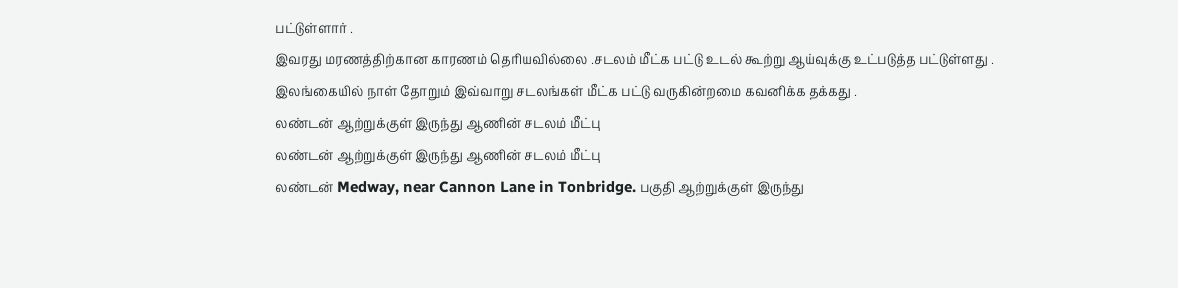பட்டுள்ளார் .
இவரது மரணத்திற்கான காரணம் தெரியவில்லை .சடலம் மீட்க பட்டு உடல் கூற்று ஆய்வுக்கு உட்படுத்த பட்டுள்ளது .
இலங்கையில் நாள் தோறும் இவ்வாறு சடலங்கள் மீட்க பட்டு வருகின்றமை கவனிக்க தக்கது .
லண்டன் ஆற்றுக்குள் இருந்து ஆணின் சடலம் மீட்பு
லண்டன் ஆற்றுக்குள் இருந்து ஆணின் சடலம் மீட்பு
லண்டன் Medway, near Cannon Lane in Tonbridge. பகுதி ஆற்றுக்குள் இருந்து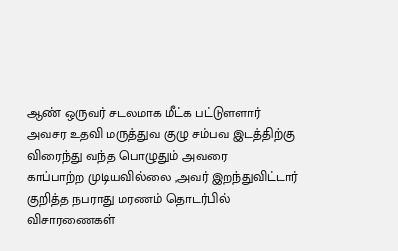ஆண் ஒருவர் சடலமாக மீட்க பட்டுளளார்
அவசர உதவி மருத்துவ குழு சம்பவ இடத்திற்கு விரைந்து வந்த பொழுதும் அவரை
காப்பாற்ற முடியவில்லை ,அவர் இறந்துவிட்டார்
குறித்த நபராது மரணம் தொடர்பில் விசாரணைகள்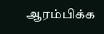ஆரம்பிக்க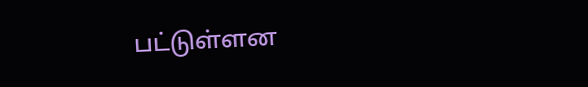பட்டுள்ளன